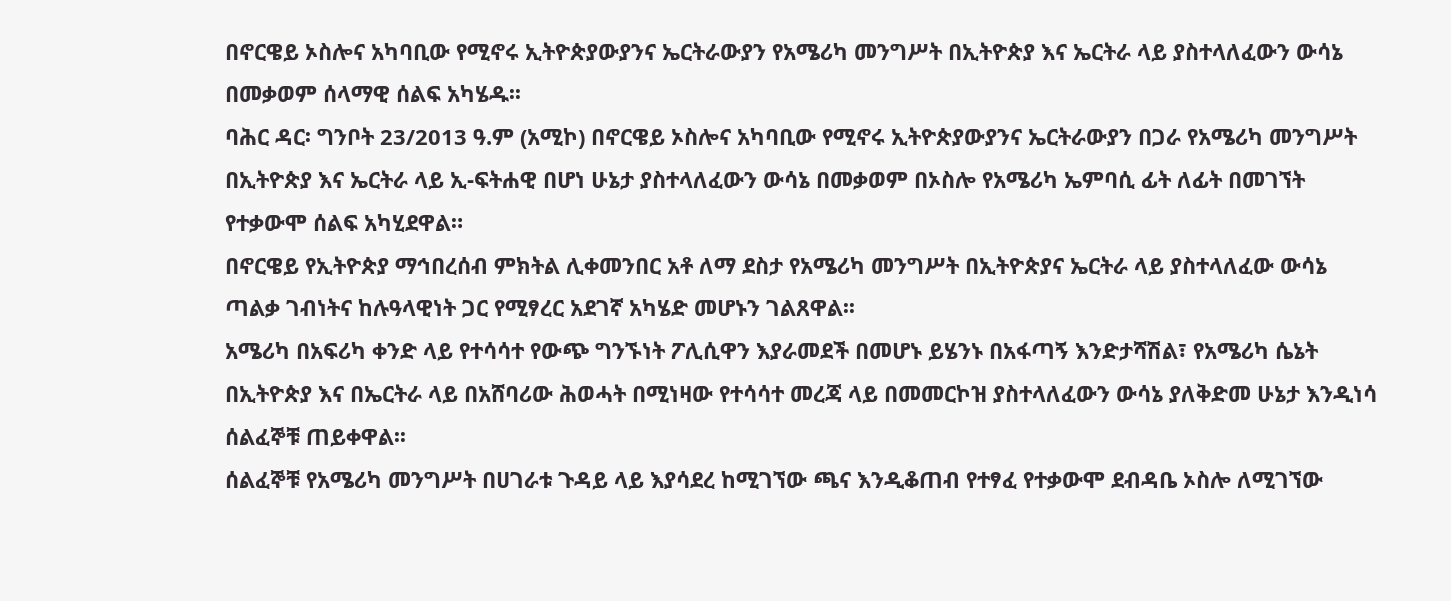በኖርዌይ ኦስሎና አካባቢው የሚኖሩ ኢትዮጵያውያንና ኤርትራውያን የአሜሪካ መንግሥት በኢትዮጵያ እና ኤርትራ ላይ ያስተላለፈውን ውሳኔ በመቃወም ሰላማዊ ሰልፍ አካሄዱ፡፡
ባሕር ዳር፡ ግንቦት 23/2013 ዓ.ም (አሚኮ) በኖርዌይ ኦስሎና አካባቢው የሚኖሩ ኢትዮጵያውያንና ኤርትራውያን በጋራ የአሜሪካ መንግሥት በኢትዮጵያ እና ኤርትራ ላይ ኢ-ፍትሐዊ በሆነ ሁኔታ ያስተላለፈውን ውሳኔ በመቃወም በኦስሎ የአሜሪካ ኤምባሲ ፊት ለፊት በመገኘት የተቃውሞ ሰልፍ አካሂደዋል።
በኖርዌይ የኢትዮጵያ ማኅበረሰብ ምክትል ሊቀመንበር አቶ ለማ ደስታ የአሜሪካ መንግሥት በኢትዮጵያና ኤርትራ ላይ ያስተላለፈው ውሳኔ ጣልቃ ገብነትና ከሉዓላዊነት ጋር የሚፃረር አደገኛ አካሄድ መሆኑን ገልጸዋል፡፡
አሜሪካ በአፍሪካ ቀንድ ላይ የተሳሳተ የውጭ ግንኙነት ፖሊሲዋን እያራመደች በመሆኑ ይሄንኑ በአፋጣኝ እንድታሻሽል፣ የአሜሪካ ሴኔት በኢትዮጵያ እና በኤርትራ ላይ በአሸባሪው ሕወሓት በሚነዛው የተሳሳተ መረጃ ላይ በመመርኮዝ ያስተላለፈውን ውሳኔ ያለቅድመ ሁኔታ እንዲነሳ ሰልፈኞቹ ጠይቀዋል፡፡
ሰልፈኞቹ የአሜሪካ መንግሥት በሀገራቱ ጉዳይ ላይ እያሳደረ ከሚገኘው ጫና እንዲቆጠብ የተፃፈ የተቃውሞ ደብዳቤ ኦስሎ ለሚገኘው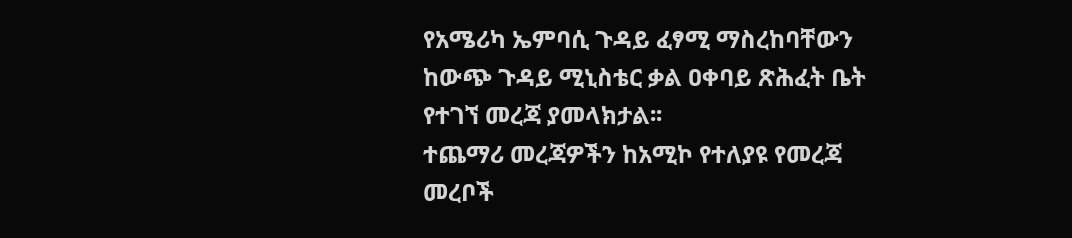የአሜሪካ ኤምባሲ ጉዳይ ፈፃሚ ማስረከባቸውን ከውጭ ጉዳይ ሚኒስቴር ቃል ዐቀባይ ጽሕፈት ቤት የተገኘ መረጃ ያመላክታል፡፡
ተጨማሪ መረጃዎችን ከአሚኮ የተለያዩ የመረጃ መረቦች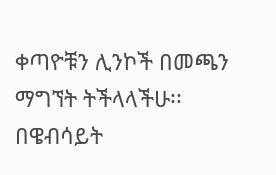ቀጣዮቹን ሊንኮች በመጫን ማግኘት ትችላላችሁ፡፡
በዌብሳይት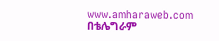www.amharaweb.com
በቴሌግራም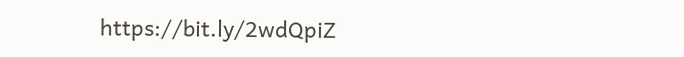https://bit.ly/2wdQpiZ